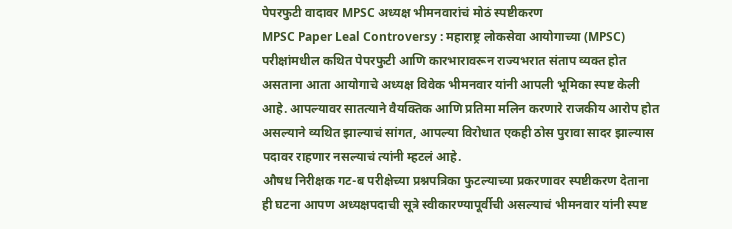पेपरफुटी वादावर MPSC अध्यक्ष भीमनवारांचं मोठं स्पष्टीकरण
MPSC Paper Leal Controversy : महाराष्ट्र लोकसेवा आयोगाच्या (MPSC) परीक्षांमधील कथित पेपरफुटी आणि कारभारावरून राज्यभरात संताप व्यक्त होत असताना आता आयोगाचे अध्यक्ष विवेक भीमनवार यांनी आपली भूमिका स्पष्ट केली आहे. आपल्यावर सातत्याने वैयक्तिक आणि प्रतिमा मलिन करणारे राजकीय आरोप होत असल्याने व्यथित झाल्याचं सांगत, आपल्या विरोधात एकही ठोस पुरावा सादर झाल्यास पदावर राहणार नसल्याचं त्यांनी म्हटलं आहे.
औषध निरीक्षक गट-ब परीक्षेच्या प्रश्नपत्रिका फुटल्याच्या प्रकरणावर स्पष्टीकरण देताना ही घटना आपण अध्यक्षपदाची सूत्रे स्वीकारण्यापूर्वीची असल्याचं भीमनवार यांनी स्पष्ट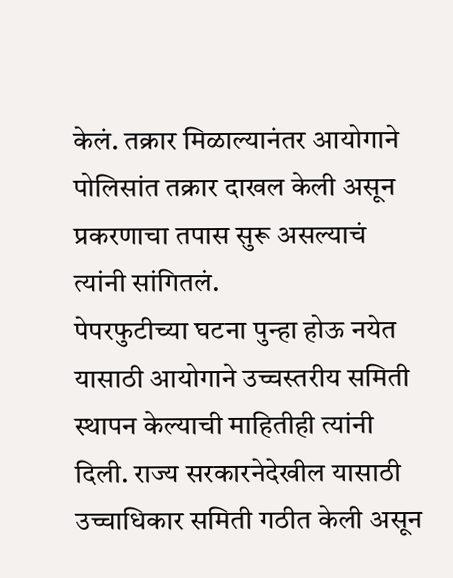केलं. तक्रार मिळाल्यानंतर आयोगाने पोलिसांत तक्रार दाखल केली असून प्रकरणाचा तपास सुरू असल्याचं त्यांनी सांगितलं.
पेपरफुटीच्या घटना पुन्हा होऊ नयेत यासाठी आयोगाने उच्चस्तरीय समिती स्थापन केल्याची माहितीही त्यांनी दिली. राज्य सरकारनेदेखील यासाठी उच्चाधिकार समिती गठीत केली असून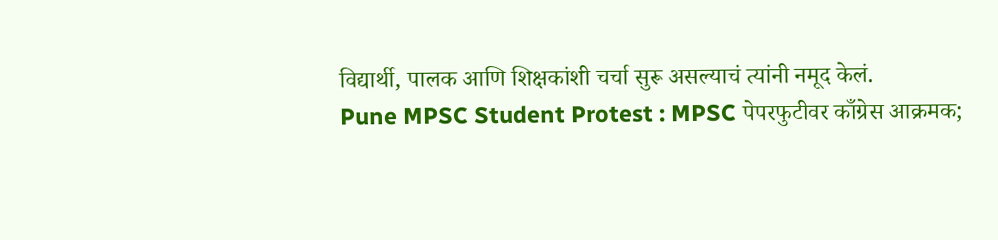विद्यार्थी, पालक आणि शिक्षकांशी चर्चा सुरू असल्याचं त्यांनी नमूद केलं.
Pune MPSC Student Protest : MPSC पेपरफुटीवर काँग्रेस आक्रमक;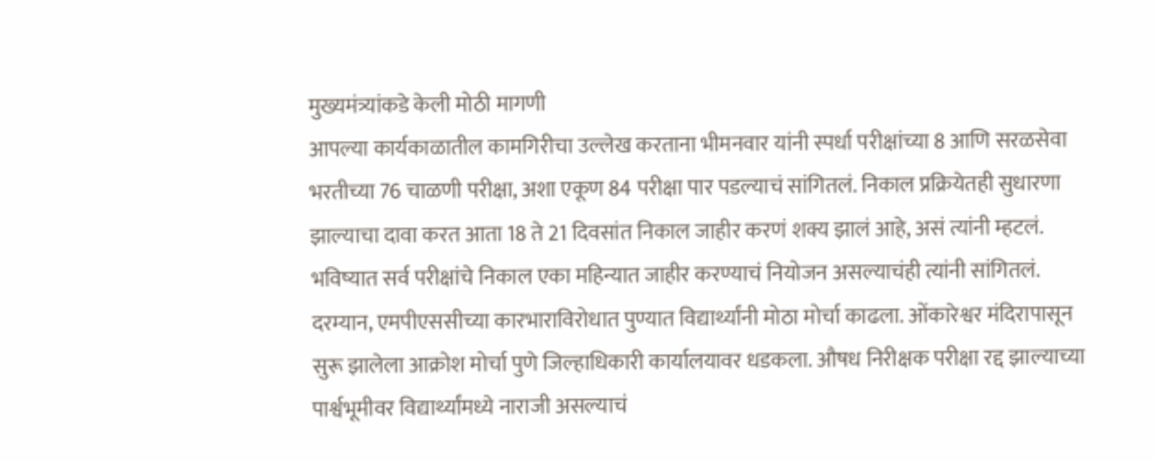मुख्यमंत्र्यांकडे केली मोठी मागणी
आपल्या कार्यकाळातील कामगिरीचा उल्लेख करताना भीमनवार यांनी स्पर्धा परीक्षांच्या 8 आणि सरळसेवा भरतीच्या 76 चाळणी परीक्षा, अशा एकूण 84 परीक्षा पार पडल्याचं सांगितलं. निकाल प्रक्रियेतही सुधारणा झाल्याचा दावा करत आता 18 ते 21 दिवसांत निकाल जाहीर करणं शक्य झालं आहे, असं त्यांनी म्हटलं. भविष्यात सर्व परीक्षांचे निकाल एका महिन्यात जाहीर करण्याचं नियोजन असल्याचंही त्यांनी सांगितलं.
दरम्यान, एमपीएससीच्या कारभाराविरोधात पुण्यात विद्यार्थ्यांनी मोठा मोर्चा काढला. ओंकारेश्वर मंदिरापासून सुरू झालेला आक्रोश मोर्चा पुणे जिल्हाधिकारी कार्यालयावर धडकला. औषध निरीक्षक परीक्षा रद्द झाल्याच्या पार्श्वभूमीवर विद्यार्थ्यांमध्ये नाराजी असल्याचं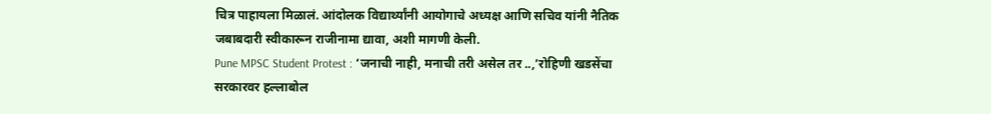चित्र पाहायला मिळालं. आंदोलक विद्यार्थ्यांनी आयोगाचे अध्यक्ष आणि सचिव यांनी नैतिक जबाबदारी स्वीकारून राजीनामा द्यावा, अशी मागणी केली.
Pune MPSC Student Protest : ‘जनाची नाही, मनाची तरी असेल तर ..,’रोहिणी खडसेंचा सरकारवर हल्लाबोल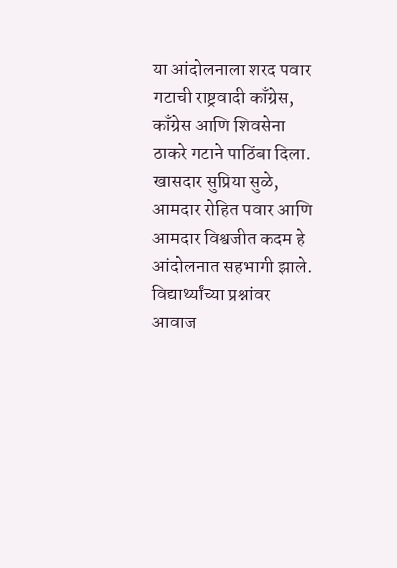या आंदोलनाला शरद पवार गटाची राष्ट्रवादी काँग्रेस, काँग्रेस आणि शिवसेना ठाकरे गटाने पाठिंबा दिला. खासदार सुप्रिया सुळे, आमदार रोहित पवार आणि आमदार विश्वजीत कदम हे आंदोलनात सहभागी झाले. विद्यार्थ्यांच्या प्रश्नांवर आवाज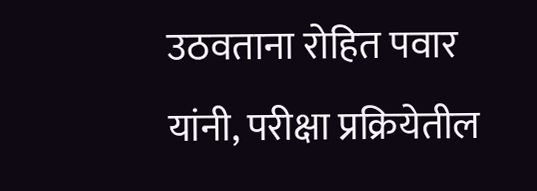उठवताना रोहित पवार यांनी, परीक्षा प्रक्रियेतील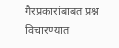गैरप्रकारांबाबत प्रश्न विचारण्यात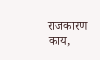राजकारण काय,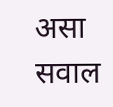असा सवाल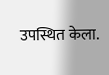उपस्थित केला.